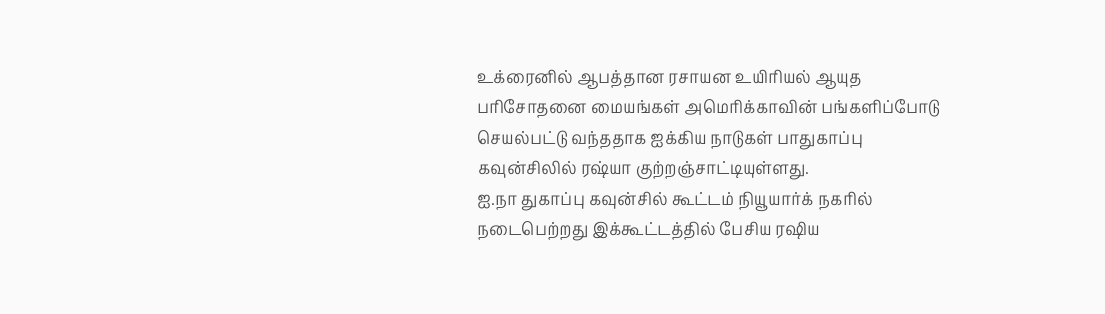உக்ரைனில் ஆபத்தான ரசாயன உயிரியல் ஆயுத பரிசோதனை மையங்கள் அமெரிக்காவின் பங்களிப்போடு செயல்பட்டு வந்ததாக ஐக்கிய நாடுகள் பாதுகாப்பு கவுன்சிலில் ரஷ்யா குற்றஞ்சாட்டியுள்ளது.
ஐ.நா துகாப்பு கவுன்சில் கூட்டம் நியூயார்க் நகரில் நடைபெற்றது இக்கூட்டத்தில் பேசிய ரஷிய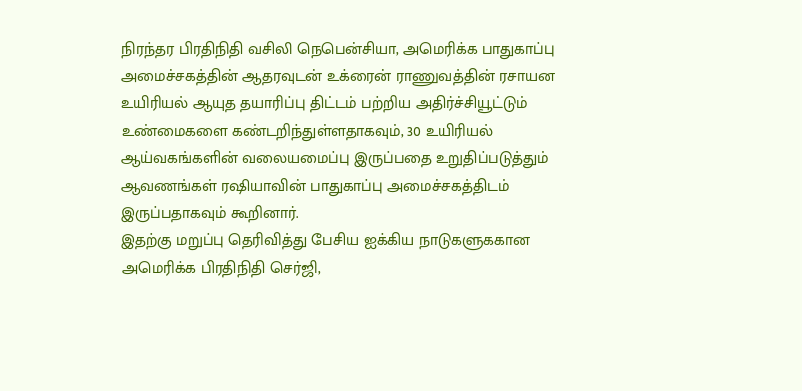நிரந்தர பிரதிநிதி வசிலி நெபென்சியா, அமெரிக்க பாதுகாப்பு அமைச்சகத்தின் ஆதரவுடன் உக்ரைன் ராணுவத்தின் ரசாயன உயிரியல் ஆயுத தயாரிப்பு திட்டம் பற்றிய அதிர்ச்சியூட்டும் உண்மைகளை கண்டறிந்துள்ளதாகவும், 30 உயிரியல் ஆய்வகங்களின் வலையமைப்பு இருப்பதை உறுதிப்படுத்தும் ஆவணங்கள் ரஷியாவின் பாதுகாப்பு அமைச்சகத்திடம் இருப்பதாகவும் கூறினார்.
இதற்கு மறுப்பு தெரிவித்து பேசிய ஐக்கிய நாடுகளுககான அமெரிக்க பிரதிநிதி செர்ஜி,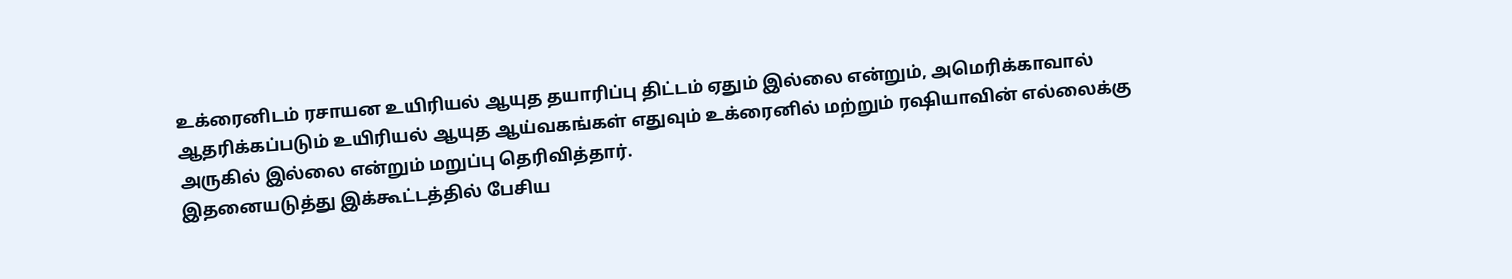உக்ரைனிடம் ரசாயன உயிரியல் ஆயுத தயாரிப்பு திட்டம் ஏதும் இல்லை என்றும், அமெரிக்காவால் ஆதரிக்கப்படும் உயிரியல் ஆயுத ஆய்வகங்கள் எதுவும் உக்ரைனில் மற்றும் ரஷியாவின் எல்லைக்கு அருகில் இல்லை என்றும் மறுப்பு தெரிவித்தார்.
இதனையடுத்து இக்கூட்டத்தில் பேசிய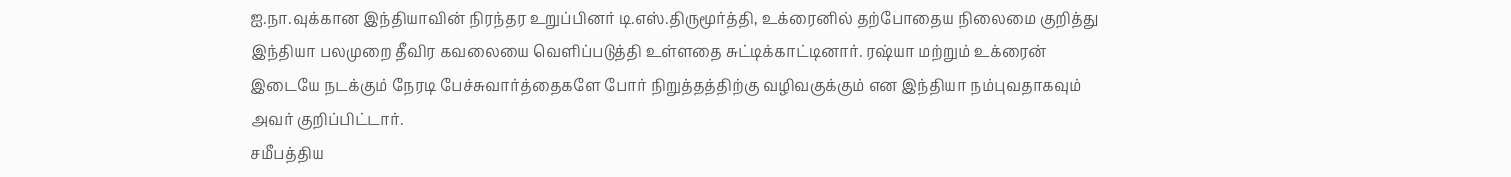ஐ.நா.வுக்கான இந்தியாவின் நிரந்தர உறுப்பினர் டி.எஸ்.திருமூர்த்தி, உக்ரைனில் தற்போதைய நிலைமை குறித்து இந்தியா பலமுறை தீவிர கவலையை வெளிப்படுத்தி உள்ளதை சுட்டிக்காட்டினார். ரஷ்யா மற்றும் உக்ரைன் இடையே நடக்கும் நேரடி பேச்சுவார்த்தைகளே போர் நிறுத்தத்திற்கு வழிவகுக்கும் என இந்தியா நம்புவதாகவும் அவர் குறிப்பிட்டார்.
சமீபத்திய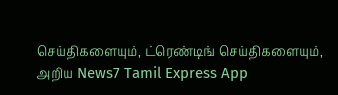செய்திகளையும், ட்ரெண்டிங் செய்திகளையும், அறிய News7 Tamil Express App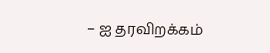– ஐ தரவிறக்கம்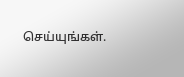செய்யுங்கள்.